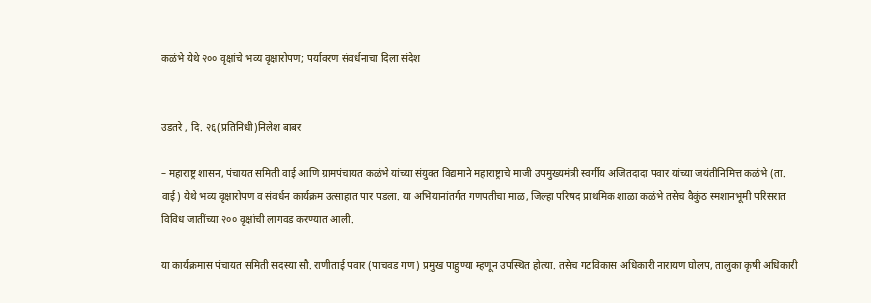कळंभे येथे २०० वृक्षांचे भव्य वृक्षारोपण; पर्यावरण संवर्धनाचा दिला संदेश


उडतरे , दि. २६(प्रतिनिधी)निलेश बाबर

– महाराष्ट्र शासन, पंचायत समिती वाई आणि ग्रामपंचायत कळंभे यांच्या संयुक्त विद्यमाने महाराष्ट्राचे माजी उपमुख्यमंत्री स्वर्गीय अजितदादा पवार यांच्या जयंतीनिमित्त कळंभे (ता. वाई) येथे भव्य वृक्षारोपण व संवर्धन कार्यक्रम उत्साहात पार पडला. या अभियानांतर्गत गणपतीचा माळ, जिल्हा परिषद प्राथमिक शाळा कळंभे तसेच वैकुंठ स्मशानभूमी परिसरात विविध जातींच्या २०० वृक्षांची लागवड करण्यात आली.

या कार्यक्रमास पंचायत समिती सदस्या सौ. राणीताई पवार (पाचवड गण) प्रमुख पाहुण्या म्हणून उपस्थित होत्या. तसेच गटविकास अधिकारी नारायण घोलप, तालुका कृषी अधिकारी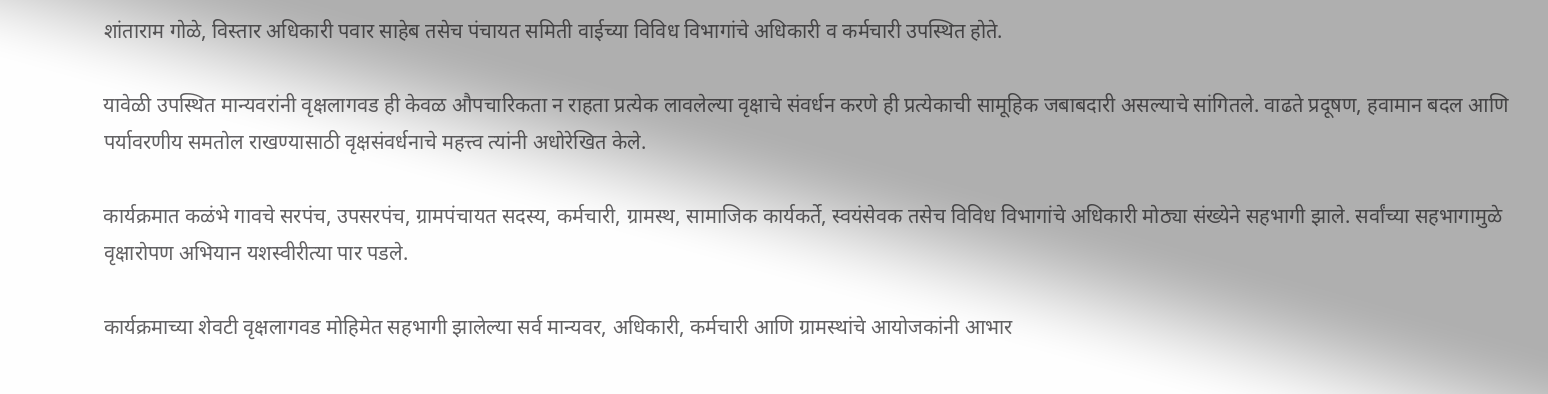शांताराम गोळे, विस्तार अधिकारी पवार साहेब तसेच पंचायत समिती वाईच्या विविध विभागांचे अधिकारी व कर्मचारी उपस्थित होते.

यावेळी उपस्थित मान्यवरांनी वृक्षलागवड ही केवळ औपचारिकता न राहता प्रत्येक लावलेल्या वृक्षाचे संवर्धन करणे ही प्रत्येकाची सामूहिक जबाबदारी असल्याचे सांगितले. वाढते प्रदूषण, हवामान बदल आणि पर्यावरणीय समतोल राखण्यासाठी वृक्षसंवर्धनाचे महत्त्व त्यांनी अधोरेखित केले.

कार्यक्रमात कळंभे गावचे सरपंच, उपसरपंच, ग्रामपंचायत सदस्य, कर्मचारी, ग्रामस्थ, सामाजिक कार्यकर्ते, स्वयंसेवक तसेच विविध विभागांचे अधिकारी मोठ्या संख्येने सहभागी झाले. सर्वांच्या सहभागामुळे वृक्षारोपण अभियान यशस्वीरीत्या पार पडले.

कार्यक्रमाच्या शेवटी वृक्षलागवड मोहिमेत सहभागी झालेल्या सर्व मान्यवर, अधिकारी, कर्मचारी आणि ग्रामस्थांचे आयोजकांनी आभार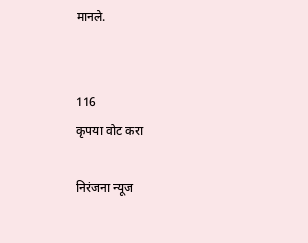मानले.


116
कृपया वोट करा

निरंजना न्यूज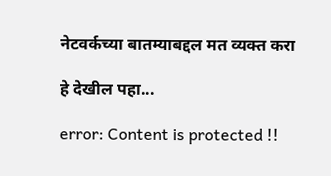नेटवर्कच्या बातम्याबद्दल मत व्यक्त करा

हे देखील पहा...

error: Content is protected !!